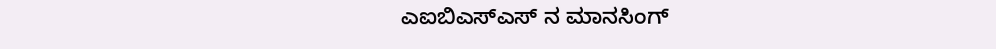ಎಐಬಿಎಸ್ಎಸ್ ನ ಮಾನಸಿಂಗ್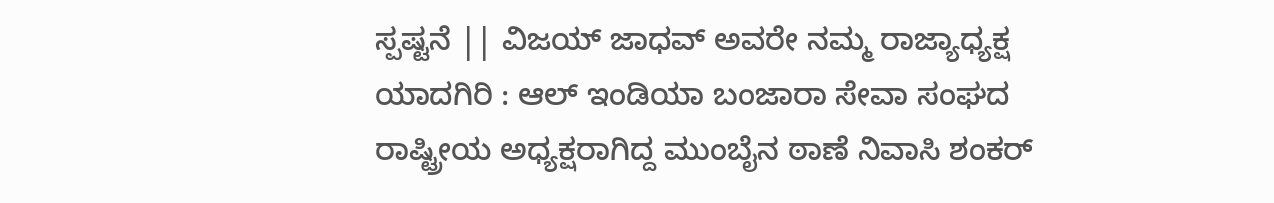ಸ್ಪಷ್ಟನೆ || ವಿಜಯ್ ಜಾಧವ್ ಅವರೇ ನಮ್ಮ ರಾಜ್ಯಾಧ್ಯಕ್ಷ
ಯಾದಗಿರಿ : ಆಲ್ ಇಂಡಿಯಾ ಬಂಜಾರಾ ಸೇವಾ ಸಂಘದ ರಾಷ್ಟ್ರೀಯ ಅಧ್ಯಕ್ಷರಾಗಿದ್ದ ಮುಂಬೈನ ಠಾಣೆ ನಿವಾಸಿ ಶಂಕರ್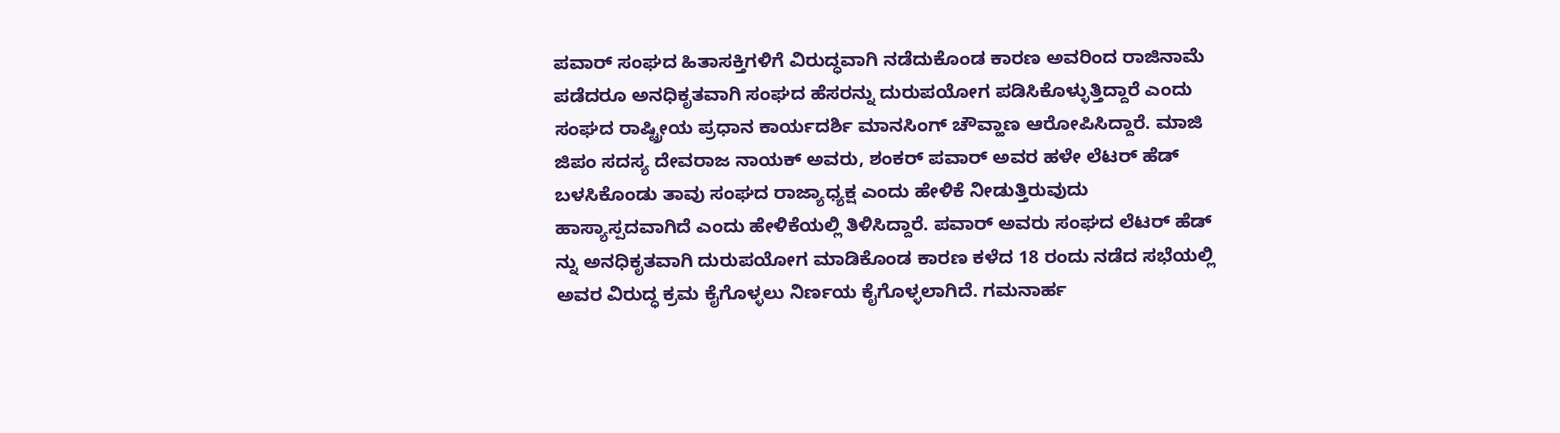ಪವಾರ್ ಸಂಘದ ಹಿತಾಸಕ್ತಿಗಳಿಗೆ ವಿರುದ್ಧವಾಗಿ ನಡೆದುಕೊಂಡ ಕಾರಣ ಅವರಿಂದ ರಾಜಿನಾಮೆ ಪಡೆದರೂ ಅನಧಿಕೃತವಾಗಿ ಸಂಘದ ಹೆಸರನ್ನು ದುರುಪಯೋಗ ಪಡಿಸಿಕೊಳ್ಳುತ್ತಿದ್ದಾರೆ ಎಂದು ಸಂಘದ ರಾಷ್ಟ್ರೀಯ ಪ್ರಧಾನ ಕಾರ್ಯದರ್ಶಿ ಮಾನಸಿಂಗ್ ಚೌವ್ಹಾಣ ಆರೋಪಿಸಿದ್ದಾರೆ. ಮಾಜಿ ಜಿಪಂ ಸದಸ್ಯ ದೇವರಾಜ ನಾಯಕ್ ಅವರು, ಶಂಕರ್ ಪವಾರ್ ಅವರ ಹಳೇ ಲೆಟರ್ ಹೆಡ್ ಬಳಸಿಕೊಂಡು ತಾವು ಸಂಘದ ರಾಜ್ಯಾಧ್ಯಕ್ಷ ಎಂದು ಹೇಳಿಕೆ ನೀಡುತ್ತಿರುವುದು ಹಾಸ್ಯಾಸ್ಪದವಾಗಿದೆ ಎಂದು ಹೇಳಿಕೆಯಲ್ಲಿ ತಿಳಿಸಿದ್ದಾರೆ. ಪವಾರ್ ಅವರು ಸಂಘದ ಲೆಟರ್ ಹೆಡ್ ನ್ನು ಅನಧಿಕೃತವಾಗಿ ದುರುಪಯೋಗ ಮಾಡಿಕೊಂಡ ಕಾರಣ ಕಳೆದ 18 ರಂದು ನಡೆದ ಸಭೆಯಲ್ಲಿ ಅವರ ವಿರುದ್ಧ ಕ್ರಮ ಕೈಗೊಳ್ಳಲು ನಿರ್ಣಯ ಕೈಗೊಳ್ಳಲಾಗಿದೆ. ಗಮನಾರ್ಹ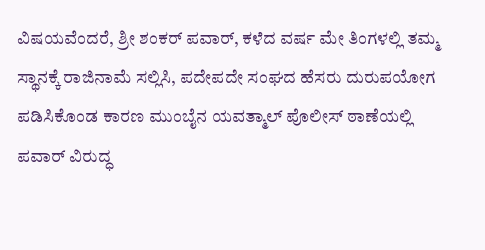ವಿಷಯವೆಂದರೆ, ಶ್ರೀ ಶಂಕರ್ ಪವಾರ್, ಕಳೆದ ವರ್ಷ ಮೇ ತಿಂಗಳಲ್ಲಿ ತಮ್ಮ ಸ್ಥಾನಕ್ಕೆ ರಾಜಿನಾಮೆ ಸಲ್ಲಿಸಿ, ಪದೇಪದೇ ಸಂಘದ ಹೆಸರು ದುರುಪಯೋಗ ಪಡಿಸಿಕೊಂಡ ಕಾರಣ ಮುಂಬೈನ ಯವತ್ಮಾಲ್ ಪೊಲೀಸ್ ಠಾಣೆಯಲ್ಲಿ ಪವಾರ್ ವಿರುದ್ಧ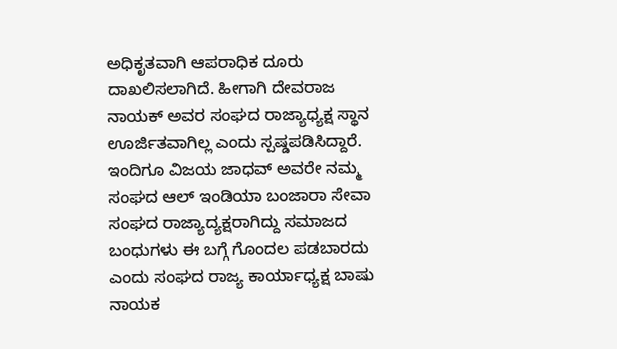ಅಧಿಕೃತವಾಗಿ ಆಪರಾಧಿಕ ದೂರು ದಾಖಲಿಸಲಾಗಿದೆ. ಹೀಗಾಗಿ ದೇವರಾಜ ನಾಯಕ್ ಅವರ ಸಂಘದ ರಾಜ್ಯಾಧ್ಯಕ್ಷ ಸ್ಥಾನ ಊರ್ಜಿತವಾಗಿಲ್ಲ ಎಂದು ಸ್ಪಷ್ಡಪಡಿಸಿದ್ದಾರೆ. ಇಂದಿಗೂ ವಿಜಯ ಜಾಧವ್ ಅವರೇ ನಮ್ಮ ಸಂಘದ ಆಲ್ ಇಂಡಿಯಾ ಬಂಜಾರಾ ಸೇವಾ ಸಂಘದ ರಾಜ್ಯಾದ್ಯಕ್ಷರಾಗಿದ್ದು ಸಮಾಜದ ಬಂಧುಗಳು ಈ ಬಗ್ಗೆ ಗೊಂದಲ ಪಡಬಾರದು ಎಂದು ಸಂಘದ ರಾಜ್ಯ ಕಾರ್ಯಾಧ್ಯಕ್ಷ ಬಾಷು ನಾಯಕ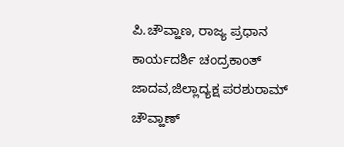ಪಿ.ಚೌವ್ಹಾಣ, ರಾಜ್ಯ ಪ್ರಧಾನ ಕಾರ್ಯದರ್ಶಿ ಚಂದ್ರಕಾಂತ್ ಜಾದವ,ಜಿಲ್ಲಾದ್ಯಕ್ಷ ಪರಶುರಾಮ್ ಚೌವ್ಹಾಣ್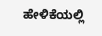ಹೇಳಿಕೆಯಲ್ಲಿ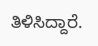ತಿಳಿಸಿದ್ದಾರೆ.